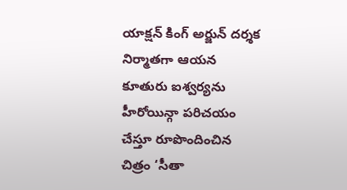యాక్షన్ కింగ్ అర్జున్ దర్శక నిర్మాతగా ఆయన కూతురు ఐశ్వర్యను హీరోయిన్గా పరిచయం చేస్తూ రూపొందించిన చిత్రం ‘సీతా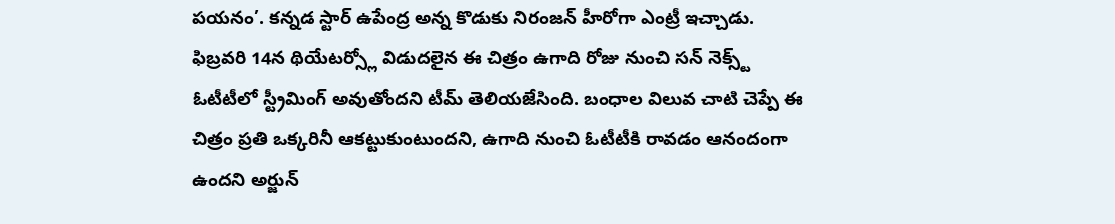పయనం’. కన్నడ స్టార్ ఉపేంద్ర అన్న కొడుకు నిరంజన్ హీరోగా ఎంట్రీ ఇచ్చాడు.
ఫిబ్రవరి 14న థియేటర్స్లో విడుదలైన ఈ చిత్రం ఉగాది రోజు నుంచి సన్ నెక్స్ట్ ఓటీటీలో స్ట్రీమింగ్ అవుతోందని టీమ్ తెలియజేసింది. బంధాల విలువ చాటి చెప్పే ఈ చిత్రం ప్రతి ఒక్కరినీ ఆకట్టుకుంటుందని, ఉగాది నుంచి ఓటీటీకి రావడం ఆనందంగా ఉందని అర్జున్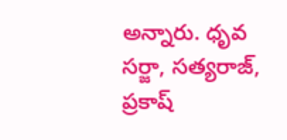అన్నారు. ధృవ సర్జా, సత్యరాజ్, ప్రకాష్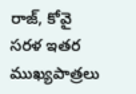రాజ్, కోవై సరళ ఇతర ముఖ్యపాత్రలు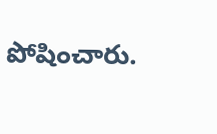పోషించారు.